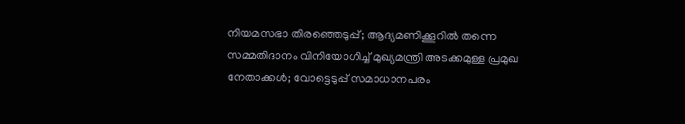നിയമസഭാ തിരഞ്ഞെടുപ്പ്; ആദ്യമണിക്കൂറില്‍ തന്നെ സമ്മതിദാനം വിനിയോഗിച്ച് മുഖ്യമന്ത്രി അടക്കമുള്ള പ്രമുഖ നേതാക്കള്‍; വോട്ടെടുപ്പ് സമാധാനപരം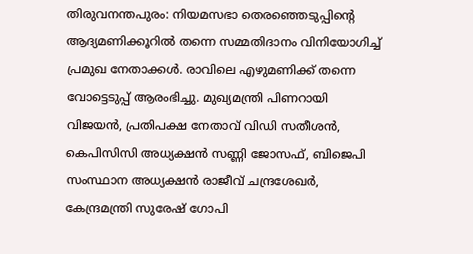തിരുവനന്തപുരം: നിയമസഭാ തെരഞ്ഞെടുപ്പിന്റെ ആദ്യമണിക്കൂറില്‍ തന്നെ സമ്മതിദാനം വിനിയോഗിച്ച് പ്രമുഖ നേതാക്കള്‍. രാവിലെ എഴുമണിക്ക് തന്നെ വോട്ടെടുപ്പ് ആരംഭിച്ചു. മുഖ്യമന്ത്രി പിണറായി വിജയന്‍, പ്രതിപക്ഷ നേതാവ് വിഡി സതീശന്‍, കെപിസിസി അധ്യക്ഷന്‍ സണ്ണി ജോസഫ്, ബിജെപി സംസ്ഥാന അധ്യക്ഷന്‍ രാജീവ് ചന്ദ്രശേഖര്‍, കേന്ദ്രമന്ത്രി സുരേഷ് ഗോപി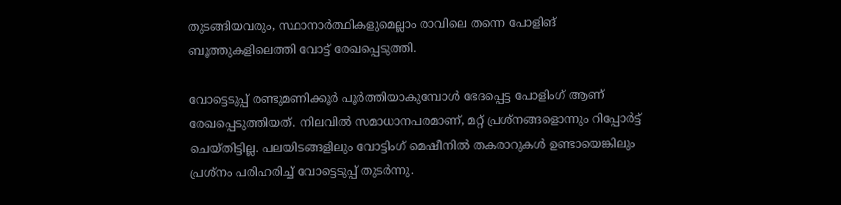തുടങ്ങിയവരും, സ്ഥാനാര്‍ത്ഥികളുമെല്ലാം രാവിലെ തന്നെ പോളിങ് ബൂത്തുകളിലെത്തി വോട്ട് രേഖപ്പെടുത്തി.

വോട്ടെടുപ്പ് രണ്ടുമണിക്കൂര്‍ പൂര്‍ത്തിയാകുമ്പോള്‍ ഭേദപ്പെട്ട പോളിംഗ് ആണ് രേഖപ്പെടുത്തിയത്. നിലവില്‍ സമാധാനപരമാണ്, മറ്റ് പ്രശ്‌നങ്ങളൊന്നും റിപ്പോര്‍ട്ട് ചെയ്തിട്ടില്ല. പലയിടങ്ങളിലും വോട്ടിംഗ് മെഷീനില്‍ തകരാറുകള്‍ ഉണ്ടായെങ്കിലും പ്രശ്‌നം പരിഹരിച്ച് വോട്ടെടുപ്പ് തുടര്‍ന്നു.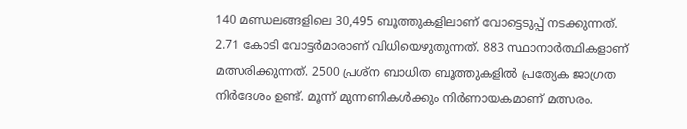140 മണ്ഡലങ്ങളിലെ 30,495 ബൂത്തുകളിലാണ് വോട്ടെടുപ്പ് നടക്കുന്നത്. 2.71 കോടി വോട്ടര്‍മാരാണ് വിധിയെഴുതുന്നത്. 883 സ്ഥാനാര്‍ത്ഥികളാണ് മത്സരിക്കുന്നത്. 2500 പ്രശ്‌ന ബാധിത ബൂത്തുകളില്‍ പ്രത്യേക ജാഗ്രത നിര്‍ദേശം ഉണ്ട്. മൂന്ന് മുന്നണികള്‍ക്കും നിര്‍ണായകമാണ് മത്സരം.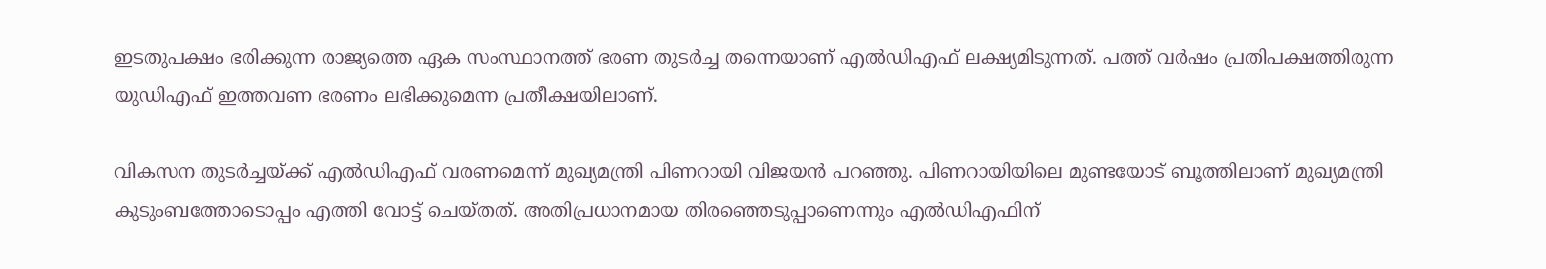ഇടതുപക്ഷം ഭരിക്കുന്ന രാജ്യത്തെ ഏക സംസ്ഥാനത്ത് ഭരണ തുടര്‍ച്ച തന്നെയാണ് എല്‍ഡിഎഫ് ലക്ഷ്യമിടുന്നത്. പത്ത് വര്‍ഷം പ്രതിപക്ഷത്തിരുന്ന യുഡിഎഫ് ഇത്തവണ ഭരണം ലഭിക്കുമെന്ന പ്രതീക്ഷയിലാണ്.

വികസന തുടര്‍ച്ചയ്ക്ക് എല്‍ഡിഎഫ് വരണമെന്ന് മുഖ്യമന്ത്രി പിണറായി വിജയന്‍ പറഞ്ഞു. പിണറായിയിലെ മുണ്ടയോട് ബൂത്തിലാണ് മുഖ്യമന്ത്രി കുടുംബത്തോടൊപ്പം എത്തി വോട്ട് ചെയ്തത്. അതിപ്രധാനമായ തിരഞ്ഞെടുപ്പാണെന്നും എല്‍ഡിഎഫിന്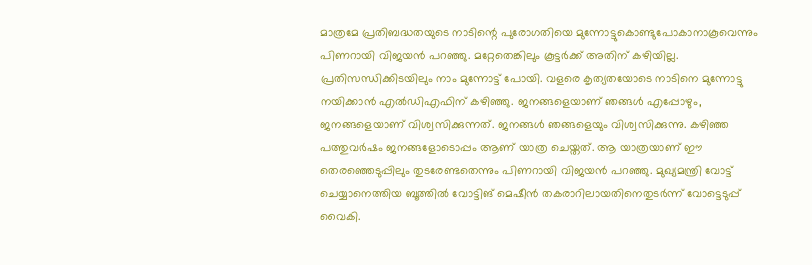മാത്രമേ പ്രതിബദ്ധതയുടെ നാടിന്റെ പുരോഗതിയെ മുന്നോട്ടുകൊണ്ടുപോകാനാകൂവെന്നും പിണറായി വിജയന്‍ പറഞ്ഞു. മറ്റേതെങ്കിലും കൂട്ടര്‍ക്ക് അതിന് കഴിയില്ല. പ്രതിസന്ധിക്കിടയിലും നാം മുന്നോട്ട് പോയി. വളരെ കൃത്യതയോടെ നാടിനെ മുന്നോട്ടു നയിക്കാന്‍ എല്‍ഡിഎഫിന് കഴിഞ്ഞു. ജനങ്ങളെയാണ് ഞങ്ങള്‍ എപ്പോഴും, ജനങ്ങളെയാണ് വിശ്വസിക്കുന്നത്. ജനങ്ങള്‍ ഞങ്ങളെയും വിശ്വസിക്കുന്നു. കഴിഞ്ഞ പത്തുവര്‍ഷം ജനങ്ങളോടൊപ്പം ആണ് യാത്ര ചെയ്തത്. ആ യാത്രയാണ് ഈ തെരഞ്ഞെടുപ്പിലും തുടരേണ്ടതെന്നും പിണറായി വിജയന്‍ പറഞ്ഞു. മുഖ്യമന്ത്രി വോട്ട് ചെയ്യാനെത്തിയ ബൂത്തില്‍ വോട്ടിങ് മെഷീന്‍ തകരാറിലായതിനെതുടര്‍ന്ന് വോട്ടെടുപ്പ് വൈകി.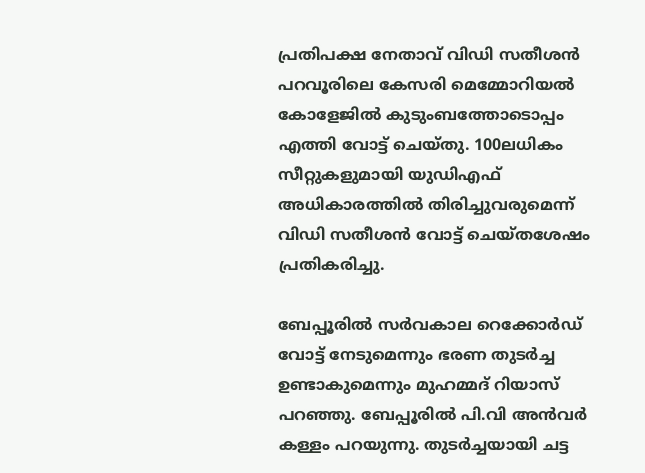പ്രതിപക്ഷ നേതാവ് വിഡി സതീശന്‍ പറവൂരിലെ കേസരി മെമ്മോറിയല്‍ കോളേജില്‍ കുടുംബത്തോടൊപ്പം എത്തി വോട്ട് ചെയ്തു. 100ലധികം സീറ്റുകളുമായി യുഡിഎഫ് അധികാരത്തില്‍ തിരിച്ചുവരുമെന്ന് വിഡി സതീശന്‍ വോട്ട് ചെയ്തശേഷം പ്രതികരിച്ചു.

ബേപ്പൂരില്‍ സര്‍വകാല റെക്കോര്‍ഡ് വോട്ട് നേടുമെന്നും ഭരണ തുടര്‍ച്ച ഉണ്ടാകുമെന്നും മുഹമ്മദ് റിയാസ് പറഞ്ഞു. ബേപ്പൂരില്‍ പി.വി അന്‍വര്‍ കള്ളം പറയുന്നു. തുടര്‍ച്ചയായി ചട്ട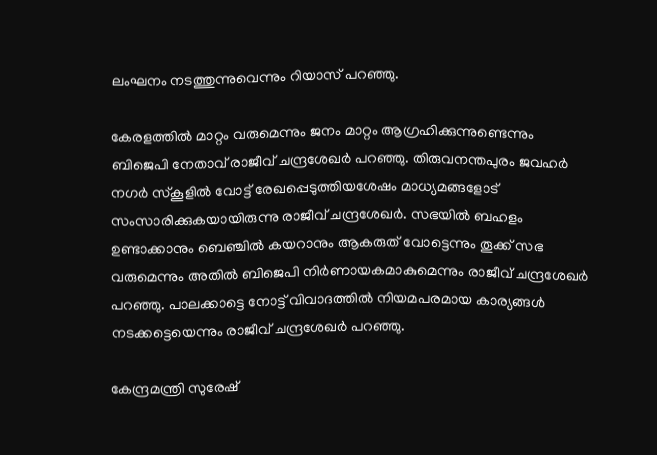ലംഘനം നടത്തുന്നുവെന്നും റിയാസ് പറഞ്ഞു.

കേരളത്തില്‍ മാറ്റം വരുമെന്നും ജനം മാറ്റം ആഗ്രഹിക്കുന്നുണ്ടെന്നും ബിജെപി നേതാവ് രാജീവ് ചന്ദ്രശേഖര്‍ പറഞ്ഞു. തിരുവനന്തപുരം ജവഹര്‍ നഗര്‍ സ്‌കൂളില്‍ വോട്ട് രേഖപ്പെടുത്തിയശേഷം മാധ്യമങ്ങളോട് സംസാരിക്കുകയായിരുന്നു രാജീവ് ചന്ദ്രശേഖര്‍. സഭയില്‍ ബഹളം ഉണ്ടാക്കാനും ബെഞ്ചില്‍ കയറാനും ആകരുത് വോട്ടെന്നും തൂക്ക് സഭ വരുമെന്നും അതില്‍ ബിജെപി നിര്‍ണായകമാകുമെന്നും രാജീവ് ചന്ദ്രശേഖര്‍ പറഞ്ഞു. പാലക്കാട്ടെ നോട്ട് വിവാദത്തില്‍ നിയമപരമായ കാര്യങ്ങള്‍ നടക്കട്ടെയെന്നും രാജീവ് ചന്ദ്രശേഖര്‍ പറഞ്ഞു.

കേന്ദ്രമന്ത്രി സുരേഷ്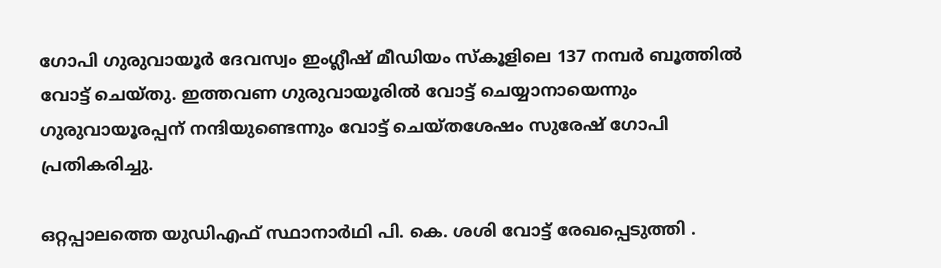ഗോപി ഗുരുവായൂര്‍ ദേവസ്വം ഇംഗ്ലീഷ് മീഡിയം സ്‌കൂളിലെ 137 നമ്പര്‍ ബൂത്തില്‍ വോട്ട് ചെയ്തു. ഇത്തവണ ഗുരുവായൂരില്‍ വോട്ട് ചെയ്യാനായെന്നും ഗുരുവായൂരപ്പന് നന്ദിയുണ്ടെന്നും വോട്ട് ചെയ്തശേഷം സുരേഷ് ഗോപി പ്രതികരിച്ചു.

ഒറ്റപ്പാലത്തെ യുഡിഎഫ് സ്ഥാനാര്‍ഥി പി. കെ. ശശി വോട്ട് രേഖപ്പെടുത്തി .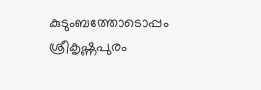കുടുംബത്തോടൊപ്പം ശ്രീകൃഷ്ണപുരം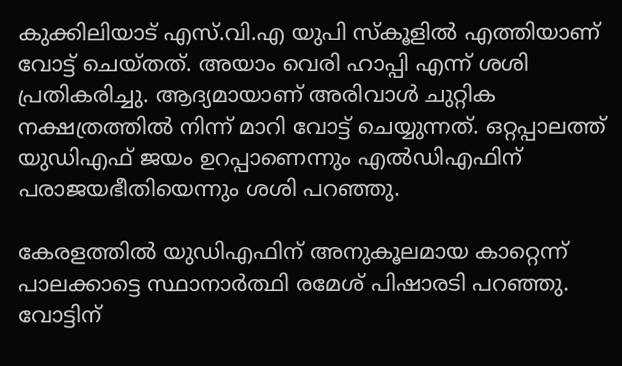കുക്കിലിയാട് എസ്.വി.എ യുപി സ്‌കൂളില്‍ എത്തിയാണ് വോട്ട് ചെയ്തത്. അയാം വെരി ഹാപ്പി എന്ന് ശശി പ്രതികരിച്ചു. ആദ്യമായാണ് അരിവാള്‍ ചുറ്റിക നക്ഷത്രത്തില്‍ നിന്ന് മാറി വോട്ട് ചെയ്യുന്നത്. ഒറ്റപ്പാലത്ത് യുഡിഎഫ് ജയം ഉറപ്പാണെന്നും എല്‍ഡിഎഫിന് പരാജയഭീതിയെന്നും ശശി പറഞ്ഞു.

കേരളത്തില്‍ യുഡിഎഫിന് അനുകൂലമായ കാറ്റെന്ന് പാലക്കാട്ടെ സ്ഥാനാര്‍ത്ഥി രമേശ് പിഷാരടി പറഞ്ഞു. വോട്ടിന്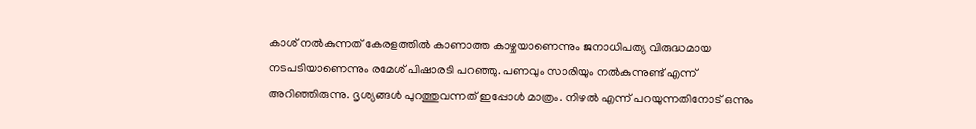കാശ് നല്‍കുന്നത് കേരളത്തില്‍ കാണാത്ത കാഴ്ചയാണെന്നും ജനാധിപത്യ വിരുദ്ധമായ നടപടിയാണെന്നും രമേശ് പിഷാരടി പറഞ്ഞു. പണവും സാരിയും നല്‍കുന്നുണ്ട് എന്ന് അറിഞ്ഞിരുന്നു. ദൃശ്യങ്ങള്‍ പുറത്തുവന്നത് ഇപ്പോള്‍ മാത്രം. നിഴല്‍ എന്ന് പറയുന്നതിനോട് ഒന്നും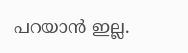പറയാന്‍ ഇല്ല.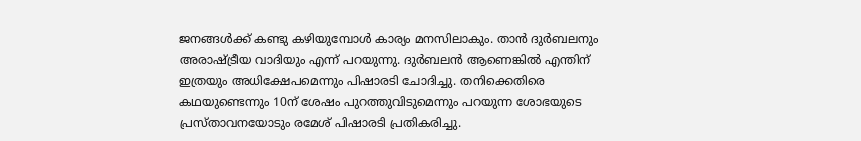ജനങ്ങള്‍ക്ക് കണ്ടു കഴിയുമ്പോള്‍ കാര്യം മനസിലാകും. താന്‍ ദുര്‍ബലനും അരാഷ്ട്രീയ വാദിയും എന്ന് പറയുന്നു. ദുര്‍ബലന്‍ ആണെങ്കില്‍ എന്തിന് ഇത്രയും അധിക്ഷേപമെന്നും പിഷാരടി ചോദിച്ചു. തനിക്കെതിരെ കഥയുണ്ടെന്നും 10ന് ശേഷം പുറത്തുവിടുമെന്നും പറയുന്ന ശോഭയുടെ പ്രസ്താവനയോടും രമേശ് പിഷാരടി പ്രതികരിച്ചു.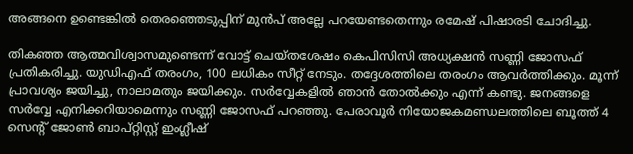അങ്ങനെ ഉണ്ടെങ്കില്‍ തെരഞ്ഞെടുപ്പിന് മുന്‍പ് അല്ലേ പറയേണ്ടതെന്നും രമേഷ് പിഷാരടി ചോദിച്ചു.

തികഞ്ഞ ആത്മവിശ്വാസമുണ്ടെന്ന് വോട്ട് ചെയ്തശേഷം കെപിസിസി അധ്യക്ഷന്‍ സണ്ണി ജോസഫ് പ്രതികരിച്ചു. യുഡിഎഫ് തരംഗം, 100 ലധികം സീറ്റ് നേടും. തദ്ദേശത്തിലെ തരംഗം ആവര്‍ത്തിക്കും. മൂന്ന് പ്രാവശ്യം ജയിച്ചു, നാലാമതും ജയിക്കും. സര്‍വ്വേകളില്‍ ഞാന്‍ തോല്‍ക്കും എന്ന് കണ്ടു. ജനങ്ങളെ സര്‍വ്വേ എനിക്കറിയാമെന്നും സണ്ണി ജോസഫ് പറഞ്ഞു. പേരാവൂര്‍ നിയോജകമണ്ഡലത്തിലെ ബൂത്ത് 4 സെന്റ് ജോണ്‍ ബാപ്റ്റിസ്റ്റ് ഇംഗ്ലീഷ്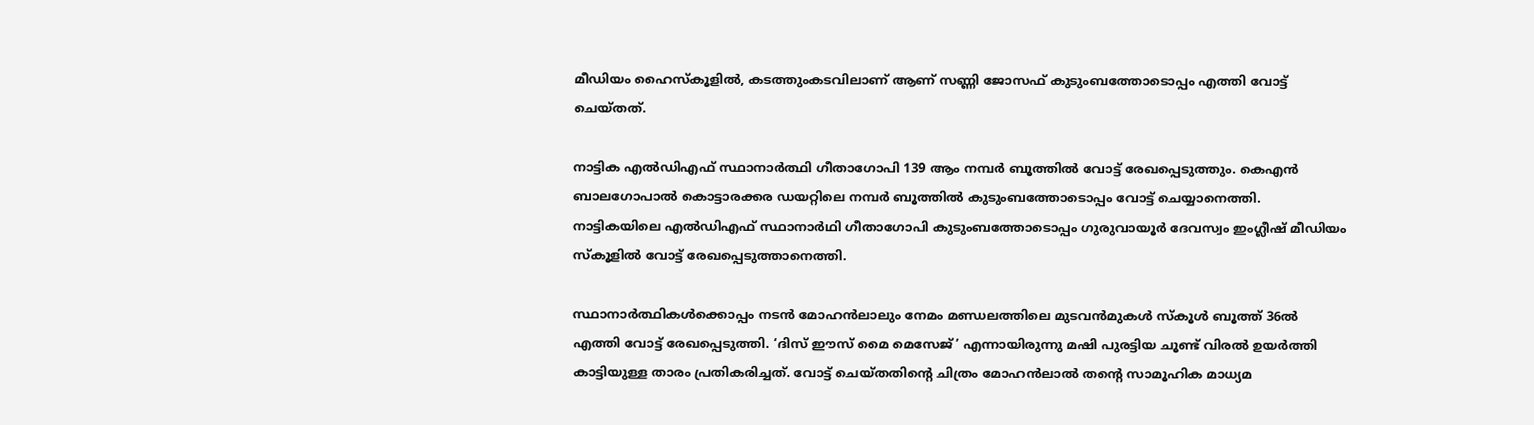മീഡിയം ഹൈസ്‌കൂളില്‍, കടത്തുംകടവിലാണ് ആണ് സണ്ണി ജോസഫ് കുടുംബത്തോടൊപ്പം എത്തി വോട്ട് ചെയ്തത്.

നാട്ടിക എല്‍ഡിഎഫ് സ്ഥാനാര്‍ത്ഥി ഗീതാഗോപി 139 ആം നമ്പര്‍ ബൂത്തില്‍ വോട്ട് രേഖപ്പെടുത്തും. കെഎന്‍ ബാലഗോപാല്‍ കൊട്ടാരക്കര ഡയറ്റിലെ നമ്പര്‍ ബൂത്തില്‍ കുടുംബത്തോടൊപ്പം വോട്ട് ചെയ്യാനെത്തി. നാട്ടികയിലെ എല്‍ഡിഎഫ് സ്ഥാനാര്‍ഥി ഗീതാഗോപി കുടുംബത്തോടൊപ്പം ഗുരുവായൂര്‍ ദേവസ്വം ഇംഗ്ലീഷ് മീഡിയം സ്‌കൂളില്‍ വോട്ട് രേഖപ്പെടുത്താനെത്തി.

സ്ഥാനാര്‍ത്ഥികള്‍ക്കൊപ്പം നടന്‍ മോഹന്‍ലാലും നേമം മണ്ഡലത്തിലെ മുടവന്‍മുകള്‍ സ്‌കൂള്‍ ബൂത്ത് 36ല്‍ എത്തി വോട്ട് രേഖപ്പെടുത്തി. ‘ദിസ് ഈസ് മൈ മെസേജ്’ എന്നായിരുന്നു മഷി പുരട്ടിയ ചൂണ്ട് വിരല്‍ ഉയര്‍ത്തി കാട്ടിയുള്ള താരം പ്രതികരിച്ചത്. വോട്ട് ചെയ്തതിന്റെ ചിത്രം മോഹന്‍ലാല്‍ തന്റെ സാമൂഹിക മാധ്യമ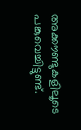അക്കൗണ്ടുകളിലൂടെ പങ്കുവെച്ചിട്ടുണ്ട്.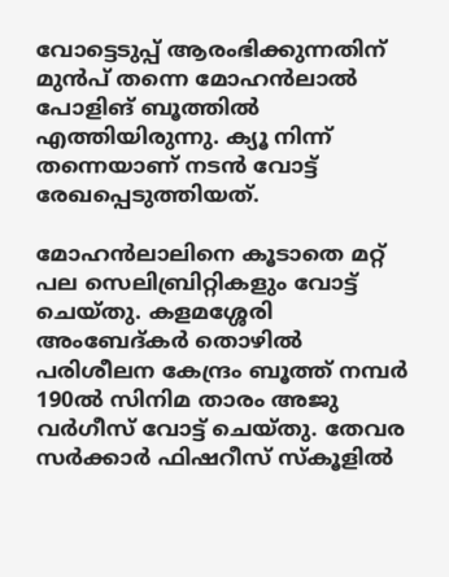വോട്ടെടുപ്പ് ആരംഭിക്കുന്നതിന് മുന്‍പ് തന്നെ മോഹന്‍ലാല്‍ പോളിങ് ബൂത്തില്‍ എത്തിയിരുന്നു. ക്യൂ നിന്ന് തന്നെയാണ് നടന്‍ വോട്ട് രേഖപ്പെടുത്തിയത്.

മോഹന്‍ലാലിനെ കൂടാതെ മറ്റ് പല സെലിബ്രിറ്റികളും വോട്ട് ചെയ്തു. കളമശ്ശേരി അംബേദ്കര്‍ തൊഴില്‍ പരിശീലന കേന്ദ്രം ബൂത്ത് നമ്പര്‍ 190ല്‍ സിനിമ താരം അജു വര്‍ഗീസ് വോട്ട് ചെയ്തു. തേവര സര്‍ക്കാര്‍ ഫിഷറീസ് സ്‌കൂളില്‍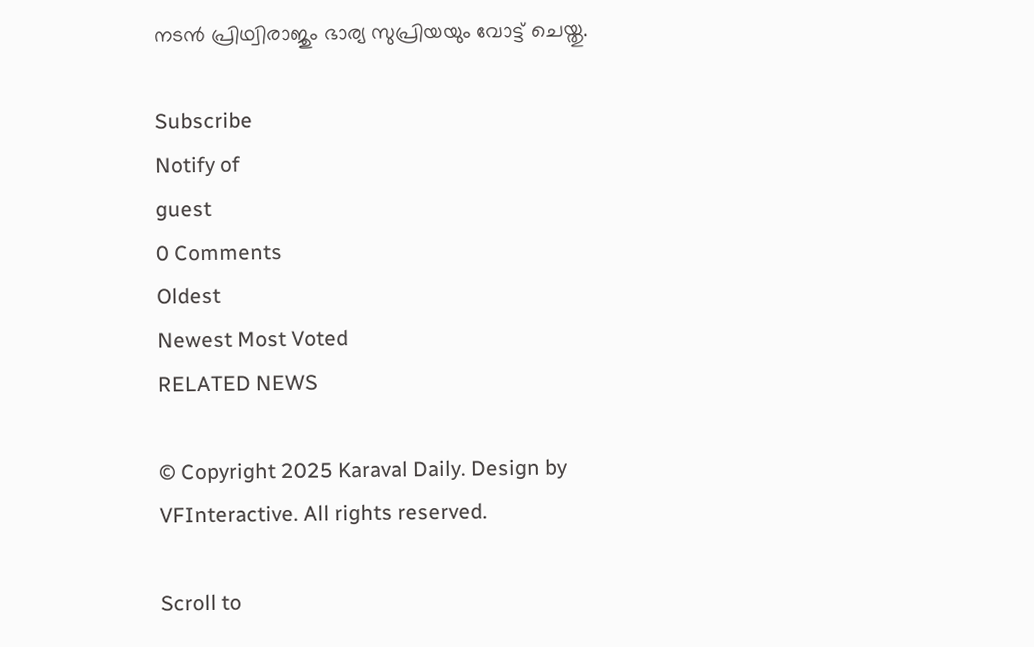നടന്‍ പ്രിഥ്വിരാജും ഭാര്യ സുപ്രിയയും വോട്ട് ചെയ്തു.

Subscribe
Notify of
guest
0 Comments
Oldest
Newest Most Voted
RELATED NEWS

© Copyright 2025 Karaval Daily. Design by VFInteractive. All rights reserved.

Scroll to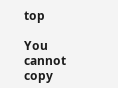top

You cannot copy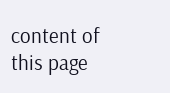content of this page